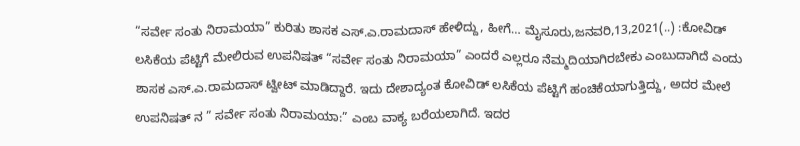“ಸರ್ವೇ ಸಂತು ನಿರಾಮಯಾ” ಕುರಿತು ಶಾಸಕ ಎಸ್.ಎ.ರಾಮದಾಸ್ ಹೇಳಿದ್ದು, ಹೀಗೆ… ಮೈಸೂರು,ಜನವರಿ,13,2021(..) :ಕೋವಿಡ್ ಲಸಿಕೆಯ ಪೆಟ್ಟಿಗೆ ಮೇಲಿರುವ ಉಪನಿಷತ್ “ಸರ್ವೇ ಸಂತು ನಿರಾಮಯಾ” ಎಂದರೆ ಎಲ್ಲರೂ ನೆಮ್ಮದಿಯಾಗಿರಬೇಕು ಎಂಬುದಾಗಿದೆ ಎಂದು ಶಾಸಕ ಎಸ್.ಎ.ರಾಮದಾಸ್ ಟ್ವೀಟ್ ಮಾಡಿದ್ದಾರೆ. ಇದು ದೇಶಾದ್ಯಂತ ಕೋವಿಡ್ ಲಸಿಕೆಯ ಪೆಟ್ಟಿಗೆ ಹಂಚಿಕೆಯಾಗುತ್ತಿದ್ದು, ಅದರ ಮೇಲೆ ಉಪನಿಷತ್ ನ ” ಸರ್ವೇ ಸಂತು ನಿರಾಮಯಾ:” ಎಂಬ ವಾಕ್ಯ ಬರೆಯಲಾಗಿದೆ. ಇದರ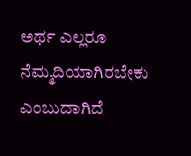ಅರ್ಥ ಎಲ್ಲರೂ ನೆಮ್ಮದಿಯಾಗಿರಬೇಕು ಎಂಬುದಾಗಿದೆ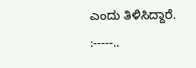ಎಂದು ತಿಳಿಸಿದ್ದಾರೆ. :-----..